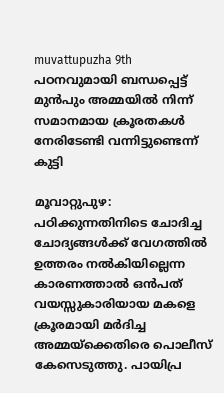muvattupuzha 9th
പഠനവുമായി ബന്ധപ്പെട്ട് മുൻപും അമ്മയിൽ നിന്ന് സമാനമായ ക്രൂരതകൾ നേരിടേണ്ടി വന്നിട്ടുണ്ടെന്ന് കുട്ടി

മൂവാറ്റുപുഴ: പഠിക്കുന്നതിനിടെ ചോദിച്ച ചോദ്യങ്ങൾക്ക് വേഗത്തിൽ ഉത്തരം നൽകിയില്ലെന്ന കാരണത്താൽ ഒൻപത് വയസ്സുകാരിയായ മകളെ ക്രൂരമായി മർദിച്ച അമ്മയ്ക്കെതിരെ പൊലീസ് കേസെടുത്തു. പായിപ്ര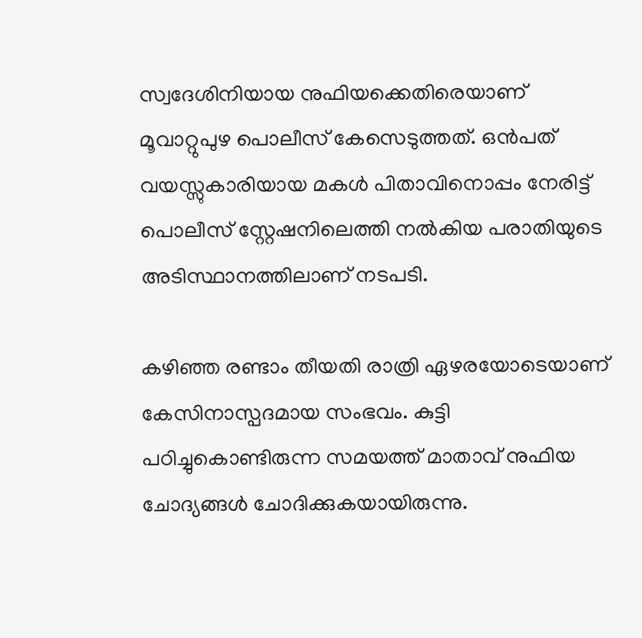സ്വദേശിനിയായ നുഫിയക്കെതിരെയാണ് മൂവാറ്റുപുഴ പൊലീസ് കേസെടുത്തത്. ഒൻപത് വയസ്സുകാരിയായ മകൾ പിതാവിനൊപ്പം നേരിട്ട് പൊലീസ് സ്റ്റേഷനിലെത്തി നൽകിയ പരാതിയുടെ അടിസ്ഥാനത്തിലാണ് നടപടി.

കഴിഞ്ഞ രണ്ടാം തീയതി രാത്രി ഏഴരയോടെയാണ് കേസിനാസ്പദമായ സംഭവം. കുട്ടി പഠിച്ചുകൊണ്ടിരുന്ന സമയത്ത് മാതാവ് നുഫിയ ചോദ്യങ്ങൾ ചോദിക്കുകയായിരുന്നു.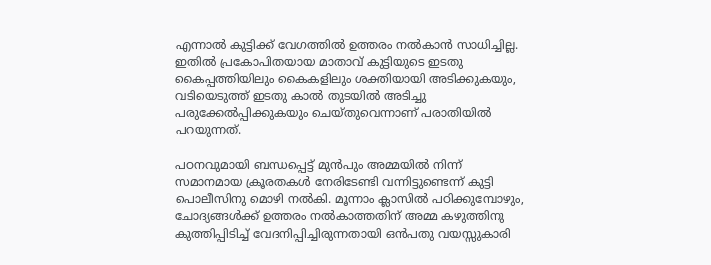എന്നാൽ കുട്ടിക്ക് വേഗത്തിൽ ഉത്തരം നൽകാൻ സാധിച്ചില്ല. ഇതിൽ പ്രകോപിതയായ മാതാവ് കുട്ടിയുടെ ഇടതു കൈപ്പത്തിയിലും കൈകളിലും ശക്തിയായി അടിക്കുകയും, വടിയെടുത്ത് ഇടതു കാൽ തുടയിൽ അടിച്ചു പരുക്കേൽപ്പിക്കുകയും ചെയ്തുവെന്നാണ് പരാതിയിൽ പറയുന്നത്.

പഠനവുമായി ബന്ധപ്പെട്ട് മുൻപും അമ്മയിൽ നിന്ന് സമാനമായ ക്രൂരതകൾ നേരിടേണ്ടി വന്നിട്ടുണ്ടെന്ന് കുട്ടി പൊലീസിനു മൊഴി നൽകി. മൂന്നാം ക്ലാസിൽ പഠിക്കുമ്പോഴും, ചോദ്യങ്ങൾക്ക് ഉത്തരം നൽകാത്തതിന് അമ്മ കഴുത്തിനു കുത്തിപ്പിടിച്ച് വേദനിപ്പിച്ചിരുന്നതായി ഒൻപതു വയസ്സുകാരി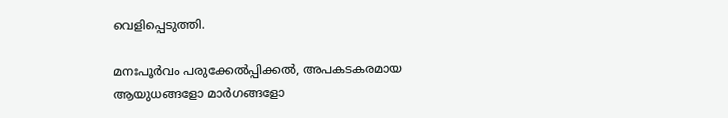വെളിപ്പെടുത്തി.

മനഃപൂർവം പരുക്കേൽപ്പിക്കൽ, അപകടകരമായ ആയുധങ്ങളോ മാർഗങ്ങളോ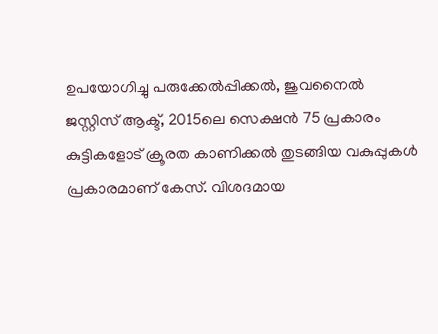ഉപയോഗിച്ചു പരുക്കേൽപ്പിക്കൽ, ജുവനൈൽ ജസ്റ്റിസ് ആക്ട്, 2015ലെ സെക്ഷൻ 75 പ്രകാരം കുട്ടികളോട് ക്രൂരത കാണിക്കൽ തുടങ്ങിയ വകുപ്പുകൾ പ്രകാരമാണ് കേസ്. വിശദമായ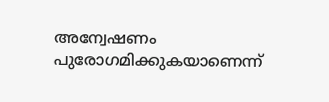അന്വേഷണം പുരോഗമിക്കുകയാണെന്ന്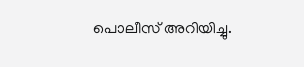പൊലീസ് അറിയിച്ചു.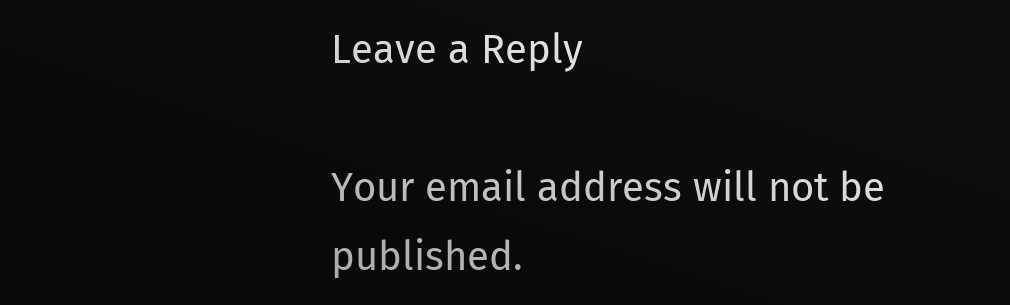Leave a Reply

Your email address will not be published.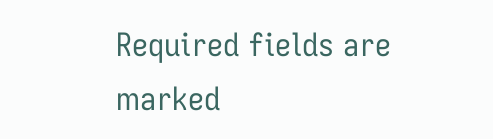Required fields are marked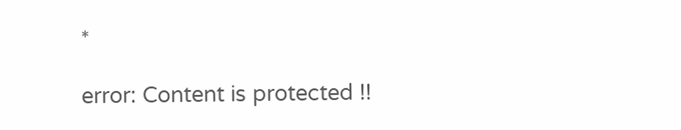*

error: Content is protected !!